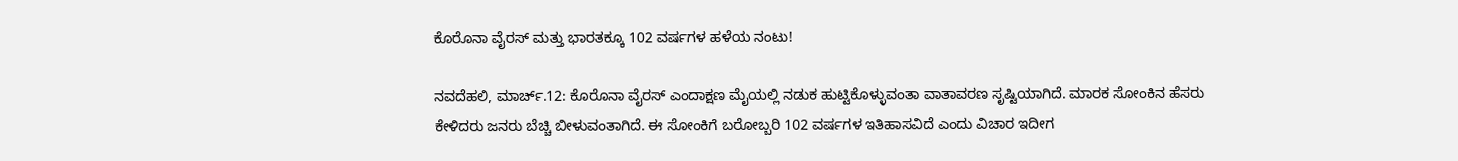ಕೊರೊನಾ ವೈರಸ್ ಮತ್ತು ಭಾರತಕ್ಕೂ 102 ವರ್ಷಗಳ ಹಳೆಯ ನಂಟು!

ನವದೆಹಲಿ, ಮಾರ್ಚ್.12: ಕೊರೊನಾ ವೈರಸ್ ಎಂದಾಕ್ಷಣ ಮೈಯಲ್ಲಿ ನಡುಕ ಹುಟ್ಟಿಕೊಳ್ಳುವಂತಾ ವಾತಾವರಣ ಸೃಷ್ಟಿಯಾಗಿದೆ. ಮಾರಕ ಸೋಂಕಿನ ಹೆಸರು ಕೇಳಿದರು ಜನರು ಬೆಚ್ಚಿ ಬೀಳುವಂತಾಗಿದೆ. ಈ ಸೋಂಕಿಗೆ ಬರೋಬ್ಬರಿ 102 ವರ್ಷಗಳ ಇತಿಹಾಸವಿದೆ ಎಂದು ವಿಚಾರ ಇದೀಗ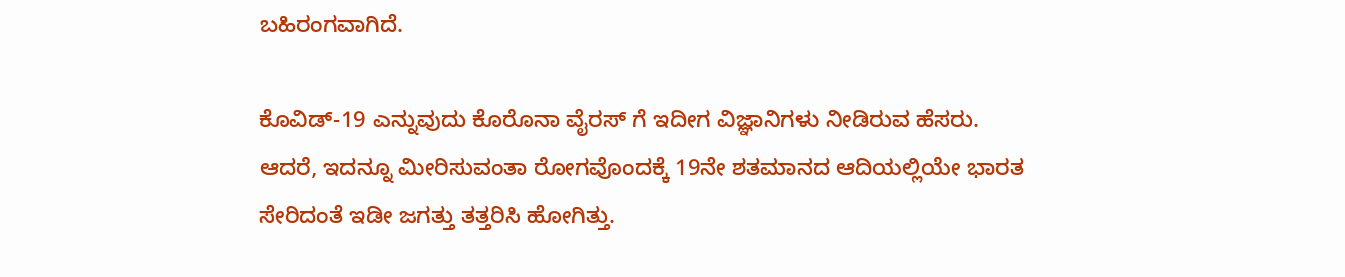ಬಹಿರಂಗವಾಗಿದೆ.

ಕೊವಿಡ್-19 ಎನ್ನುವುದು ಕೊರೊನಾ ವೈರಸ್ ಗೆ ಇದೀಗ ವಿಜ್ಞಾನಿಗಳು ನೀಡಿರುವ ಹೆಸರು. ಆದರೆ, ಇದನ್ನೂ ಮೀರಿಸುವಂತಾ ರೋಗವೊಂದಕ್ಕೆ 19ನೇ ಶತಮಾನದ ಆದಿಯಲ್ಲಿಯೇ ಭಾರತ ಸೇರಿದಂತೆ ಇಡೀ ಜಗತ್ತು ತತ್ತರಿಸಿ ಹೋಗಿತ್ತು.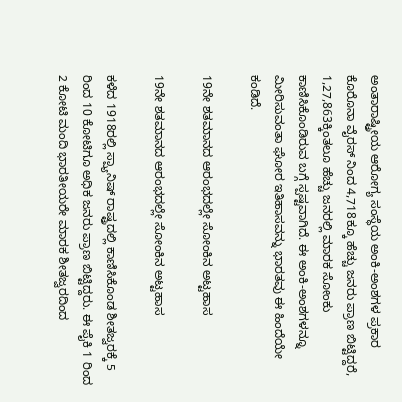ಅಂತಾರಾಷ್ಟ್ರೀಯ ಆರೋಗ್ಯ ಸಂಸ್ಥೆಯ ಅಂಕಿ-ಅಂಶಗಳ ಪ್ರಕಾರ ಕೊರೊನಾ ವೈರಸ್ ನಿಂದ 4,718ಕ್ಕೂ ಹೆಚ್ಚು ಜನರು ಪ್ರಾಣ ಬಿಟ್ಟಿದ್ದರೆ, 1,27,863ಕ್ಕಿಂತಲೂ ಹೆಚ್ಚು ಜನರಲ್ಲಿ ಮಾರಕ ಸೋಂಕು ಕಾಣಿಸಿಕೊಂಡಿರುವ ಬಗ್ಗೆ ಸ್ಪಷ್ಟವಾಗಿದೆ. ಈ ಅಂಕಿ-ಅಂಶಗಳನ್ನೂ ಮೀರಿಸುವಂತಾ ಘೋರ ಇತಿಹಾಸವನ್ನು ಭಾರತವು ಈ ಹಿಂದೆಯೇ ಕಂಡಿದೆ.

19ನೇ ಶತಮಾನದ ಆರಂಭದಲ್ಲೇ ಸೋಂಕಿನ ಅಟ್ಟಹಾಸ

19ನೇ ಶತಮಾನದ ಆರಂಭದಲ್ಲೇ ಸೋಂಕಿನ ಅಟ್ಟಹಾಸ

ಕಳೆದ 1918ರಲ್ಲಿ ಸ್ಪ್ಯಾನಿಷ್ ರಾಷ್ಟ್ರದಲ್ಲಿ ಕಾಣಿಸಿಕೊಂಡ ಶೀತಜ್ವರಕ್ಕೆ 5 ರಿಂದ 10 ಕೋಟಿಗೂ ಅಧಿಕ ಜನರು ಪ್ರಾಣ ಬಿಟ್ಟಿದ್ದರು. ಈ ಪೈಕಿ 1 ರಿಂದ 2 ಕೋಟಿ ಮಂದಿ ಭಾರತೀಯರೇ ಮಾರಕ ಶೀತಜ್ವರದಿಂದ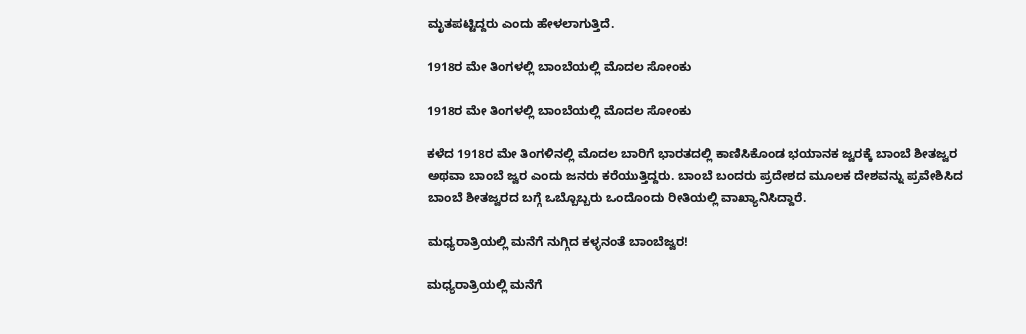ಮೃತಪಟ್ಟಿದ್ದರು ಎಂದು ಹೇಳಲಾಗುತ್ತಿದೆ.

1918ರ ಮೇ ತಿಂಗಳಲ್ಲಿ ಬಾಂಬೆಯಲ್ಲಿ ಮೊದಲ ಸೋಂಕು

1918ರ ಮೇ ತಿಂಗಳಲ್ಲಿ ಬಾಂಬೆಯಲ್ಲಿ ಮೊದಲ ಸೋಂಕು

ಕಳೆದ 1918ರ ಮೇ ತಿಂಗಳಿನಲ್ಲಿ ಮೊದಲ ಬಾರಿಗೆ ಭಾರತದಲ್ಲಿ ಕಾಣಿಸಿಕೊಂಡ ಭಯಾನಕ ಜ್ವರಕ್ಕೆ ಬಾಂಬೆ ಶೀತಜ್ವರ ಅಥವಾ ಬಾಂಬೆ ಜ್ವರ ಎಂದು ಜನರು ಕರೆಯುತ್ತಿದ್ದರು. ಬಾಂಬೆ ಬಂದರು ಪ್ರದೇಶದ ಮೂಲಕ ದೇಶವನ್ನು ಪ್ರವೇಶಿಸಿದ ಬಾಂಬೆ ಶೀತಜ್ವರದ ಬಗ್ಗೆ ಒಬ್ಬೊಬ್ಬರು ಒಂದೊಂದು ರೀತಿಯಲ್ಲಿ ವಾಖ್ಯಾನಿಸಿದ್ದಾರೆ.

ಮಧ್ಯರಾತ್ರಿಯಲ್ಲಿ ಮನೆಗೆ ನುಗ್ಗಿದ ಕಳ್ಳನಂತೆ ಬಾಂಬೆಜ್ವರ!

ಮಧ್ಯರಾತ್ರಿಯಲ್ಲಿ ಮನೆಗೆ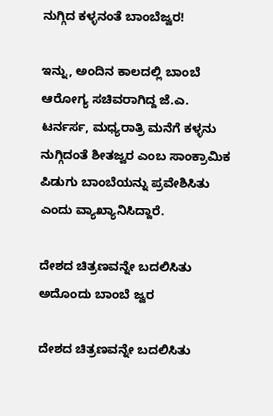ನುಗ್ಗಿದ ಕಳ್ಳನಂತೆ ಬಾಂಬೆಜ್ವರ!

ಇನ್ನು, ಅಂದಿನ ಕಾಲದಲ್ಲಿ ಬಾಂಬೆ ಆರೋಗ್ಯ ಸಚಿವರಾಗಿದ್ದ ಜೆ.ಎ. ಟರ್ನರ್ಸ, ಮಧ್ಯರಾತ್ರಿ ಮನೆಗೆ ಕಳ್ಳನು ನುಗ್ಗಿದಂತೆ ಶೀತಜ್ವರ ಎಂಬ ಸಾಂಕ್ರಾಮಿಕ ಪಿಡುಗು ಬಾಂಬೆಯನ್ನು ಪ್ರವೇಶಿಸಿತು ಎಂದು ವ್ಯಾಖ್ಯಾನಿಸಿದ್ದಾರೆ.

ದೇಶದ ಚಿತ್ರಣವನ್ನೇ ಬದಲಿಸಿತು ಅದೊಂದು ಬಾಂಬೆ ಜ್ವರ

ದೇಶದ ಚಿತ್ರಣವನ್ನೇ ಬದಲಿಸಿತು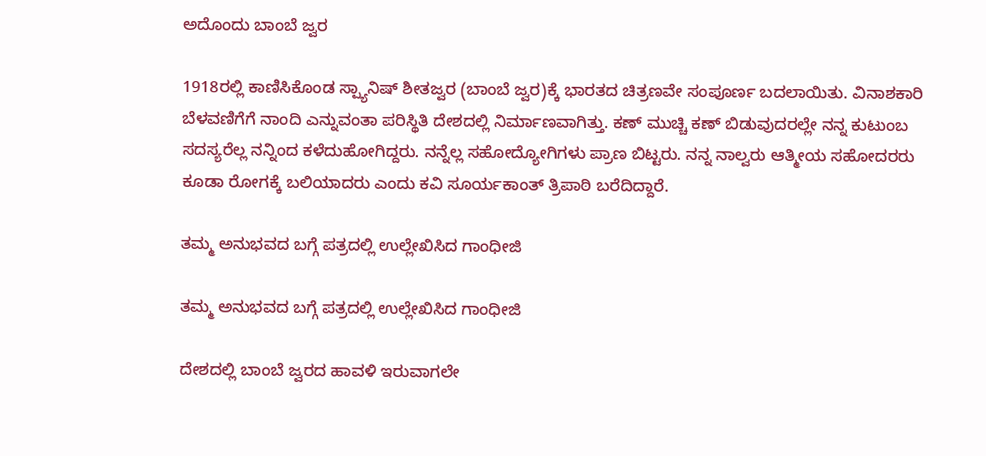ಅದೊಂದು ಬಾಂಬೆ ಜ್ವರ

1918ರಲ್ಲಿ ಕಾಣಿಸಿಕೊಂಡ ಸ್ಪ್ಯಾನಿಷ್ ಶೀತಜ್ವರ (ಬಾಂಬೆ ಜ್ವರ)ಕ್ಕೆ ಭಾರತದ ಚಿತ್ರಣವೇ ಸಂಪೂರ್ಣ ಬದಲಾಯಿತು. ವಿನಾಶಕಾರಿ ಬೆಳವಣಿಗೆಗೆ ನಾಂದಿ ಎನ್ನುವಂತಾ ಪರಿಸ್ಥಿತಿ ದೇಶದಲ್ಲಿ ನಿರ್ಮಾಣವಾಗಿತ್ತು. ಕಣ್ ಮುಚ್ಚಿ ಕಣ್ ಬಿಡುವುದರಲ್ಲೇ ನನ್ನ ಕುಟುಂಬ ಸದಸ್ಯರೆಲ್ಲ ನನ್ನಿಂದ ಕಳೆದುಹೋಗಿದ್ದರು. ನನ್ನೆಲ್ಲ ಸಹೋದ್ಯೋಗಿಗಳು ಪ್ರಾಣ ಬಿಟ್ಟರು. ನನ್ನ ನಾಲ್ವರು ಆತ್ಮೀಯ ಸಹೋದರರು ಕೂಡಾ ರೋಗಕ್ಕೆ ಬಲಿಯಾದರು ಎಂದು ಕವಿ ಸೂರ್ಯಕಾಂತ್ ತ್ರಿಪಾಠಿ ಬರೆದಿದ್ದಾರೆ.

ತಮ್ಮ ಅನುಭವದ ಬಗ್ಗೆ ಪತ್ರದಲ್ಲಿ ಉಲ್ಲೇಖಿಸಿದ ಗಾಂಧೀಜಿ

ತಮ್ಮ ಅನುಭವದ ಬಗ್ಗೆ ಪತ್ರದಲ್ಲಿ ಉಲ್ಲೇಖಿಸಿದ ಗಾಂಧೀಜಿ

ದೇಶದಲ್ಲಿ ಬಾಂಬೆ ಜ್ವರದ ಹಾವಳಿ ಇರುವಾಗಲೇ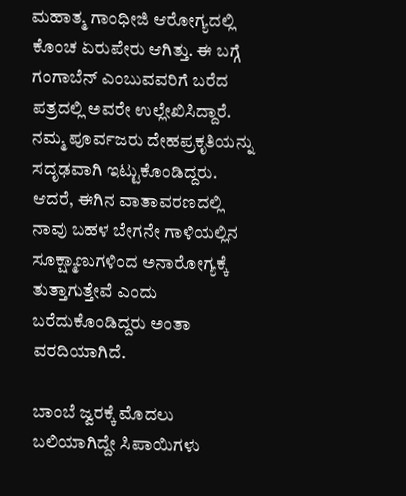ಮಹಾತ್ಮ ಗಾಂಧೀಜಿ ಆರೋಗ್ಯದಲ್ಲಿ ಕೊಂಚ ಏರುಪೇರು ಆಗಿತ್ತು. ಈ ಬಗ್ಗೆ ಗಂಗಾಬೆನ್ ಎಂಬುವವರಿಗೆ ಬರೆದ ಪತ್ರದಲ್ಲಿ ಅವರೇ ಉಲ್ಲೇಖಿಸಿದ್ದಾರೆ. ನಮ್ಮ ಪೂರ್ವಜರು ದೇಹಪ್ರಕೃತಿಯನ್ನು ಸದೃಢವಾಗಿ ಇಟ್ಟುಕೊಂಡಿದ್ದರು. ಆದರೆ, ಈಗಿನ ವಾತಾವರಣದಲ್ಲಿ ನಾವು ಬಹಳ ಬೇಗನೇ ಗಾಳಿಯಲ್ಲಿನ ಸೂಕ್ಷ್ಮಾಣುಗಳಿಂದ ಅನಾರೋಗ್ಯಕ್ಕೆ ತುತ್ತಾಗುತ್ತೇವೆ ಎಂದು ಬರೆದುಕೊಂಡಿದ್ದರು ಅಂತಾ ವರದಿಯಾಗಿದೆ.

ಬಾಂಬೆ ಜ್ವರಕ್ಕೆ ಮೊದಲು ಬಲಿಯಾಗಿದ್ದೇ ಸಿಪಾಯಿಗಳು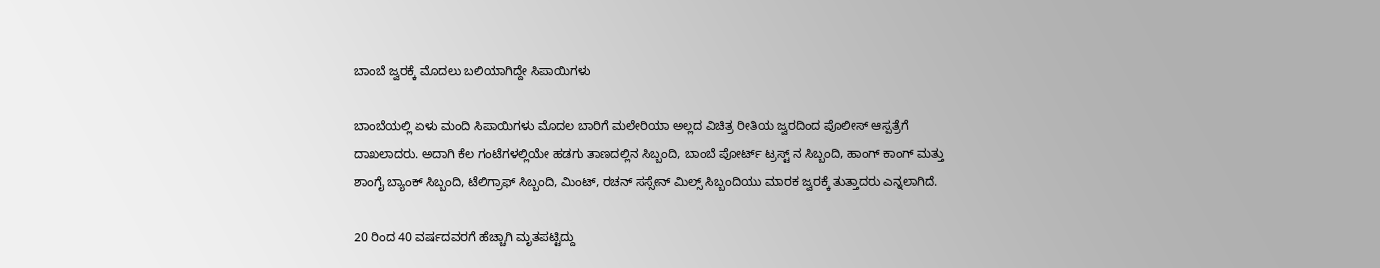ಬಾಂಬೆ ಜ್ವರಕ್ಕೆ ಮೊದಲು ಬಲಿಯಾಗಿದ್ದೇ ಸಿಪಾಯಿಗಳು

ಬಾಂಬೆಯಲ್ಲಿ ಏಳು ಮಂದಿ ಸಿಪಾಯಿಗಳು ಮೊದಲ ಬಾರಿಗೆ ಮಲೇರಿಯಾ ಅಲ್ಲದ ವಿಚಿತ್ರ ರೀತಿಯ ಜ್ವರದಿಂದ ಪೊಲೀಸ್ ಆಸ್ಪತ್ರೆಗೆ ದಾಖಲಾದರು. ಅದಾಗಿ ಕೆಲ ಗಂಟೆಗಳಲ್ಲಿಯೇ ಹಡಗು ತಾಣದಲ್ಲಿನ ಸಿಬ್ಬಂದಿ, ಬಾಂಬೆ ಪೋರ್ಟ್ ಟ್ರಸ್ಟ್ ನ ಸಿಬ್ಬಂದಿ, ಹಾಂಗ್ ಕಾಂಗ್ ಮತ್ತು ಶಾಂಗೈ ಬ್ಯಾಂಕ್ ಸಿಬ್ಬಂದಿ, ಟೆಲಿಗ್ರಾಫ್ ಸಿಬ್ಬಂದಿ, ಮಿಂಟ್, ರಚನ್ ಸಸ್ಸೇನ್ ಮಿಲ್ಸ್ ಸಿಬ್ಬಂದಿಯು ಮಾರಕ ಜ್ವರಕ್ಕೆ ತುತ್ತಾದರು ಎನ್ನಲಾಗಿದೆ.

20 ರಿಂದ 40 ವರ್ಷದವರಗೆ ಹೆಚ್ಚಾಗಿ ಮೃತಪಟ್ಟಿದ್ದು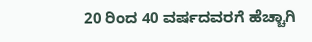20 ರಿಂದ 40 ವರ್ಷದವರಗೆ ಹೆಚ್ಚಾಗಿ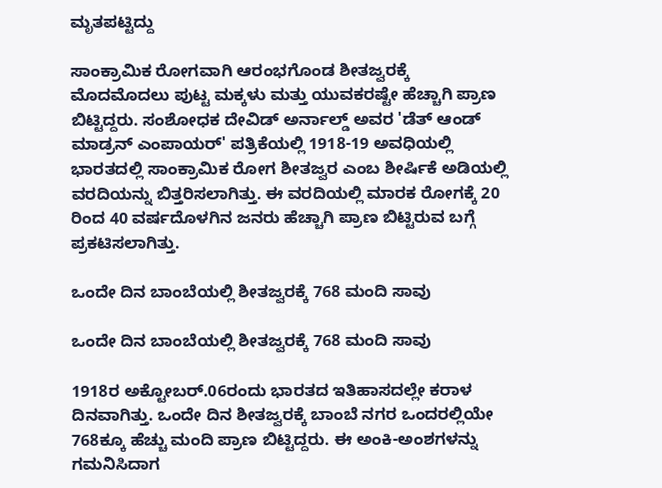ಮೃತಪಟ್ಟಿದ್ದು

ಸಾಂಕ್ರಾಮಿಕ ರೋಗವಾಗಿ ಆರಂಭಗೊಂಡ ಶೀತಜ್ವರಕ್ಕೆ ಮೊದಮೊದಲು ಪುಟ್ಟ ಮಕ್ಕಳು ಮತ್ತು ಯುವಕರಷ್ಟೇ ಹೆಚ್ಚಾಗಿ ಪ್ರಾಣ ಬಿಟ್ಟಿದ್ದರು. ಸಂಶೋಧಕ ದೇವಿಡ್ ಅರ್ನಾಲ್ಡ್ ಅವರ 'ಡೆತ್ ಆಂಡ್ ಮಾಡ್ರನ್ ಎಂಪಾಯರ್' ಪತ್ರಿಕೆಯಲ್ಲಿ 1918-19 ಅವಧಿಯಲ್ಲಿ ಭಾರತದಲ್ಲಿ ಸಾಂಕ್ರಾಮಿಕ ರೋಗ ಶೀತಜ್ವರ ಎಂಬ ಶೀರ್ಷಿಕೆ ಅಡಿಯಲ್ಲಿ ವರದಿಯನ್ನು ಬಿತ್ತರಿಸಲಾಗಿತ್ತು. ಈ ವರದಿಯಲ್ಲಿ ಮಾರಕ ರೋಗಕ್ಕೆ 20 ರಿಂದ 40 ವರ್ಷದೊಳಗಿನ ಜನರು ಹೆಚ್ಚಾಗಿ ಪ್ರಾಣ ಬಿಟ್ಟಿರುವ ಬಗ್ಗೆ ಪ್ರಕಟಿಸಲಾಗಿತ್ತು.

ಒಂದೇ ದಿನ ಬಾಂಬೆಯಲ್ಲಿ ಶೀತಜ್ವರಕ್ಕೆ 768 ಮಂದಿ ಸಾವು

ಒಂದೇ ದಿನ ಬಾಂಬೆಯಲ್ಲಿ ಶೀತಜ್ವರಕ್ಕೆ 768 ಮಂದಿ ಸಾವು

1918ರ ಅಕ್ಟೋಬರ್.06ರಂದು ಭಾರತದ ಇತಿಹಾಸದಲ್ಲೇ ಕರಾಳ ದಿನವಾಗಿತ್ತು. ಒಂದೇ ದಿನ ಶೀತಜ್ವರಕ್ಕೆ ಬಾಂಬೆ ನಗರ ಒಂದರಲ್ಲಿಯೇ 768ಕ್ಕೂ ಹೆಚ್ಚು ಮಂದಿ ಪ್ರಾಣ ಬಿಟ್ಟಿದ್ದರು. ಈ ಅಂಕಿ-ಅಂಶಗಳನ್ನು ಗಮನಿಸಿದಾಗ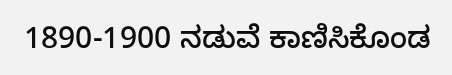1890-1900 ನಡುವೆ ಕಾಣಿಸಿಕೊಂಡ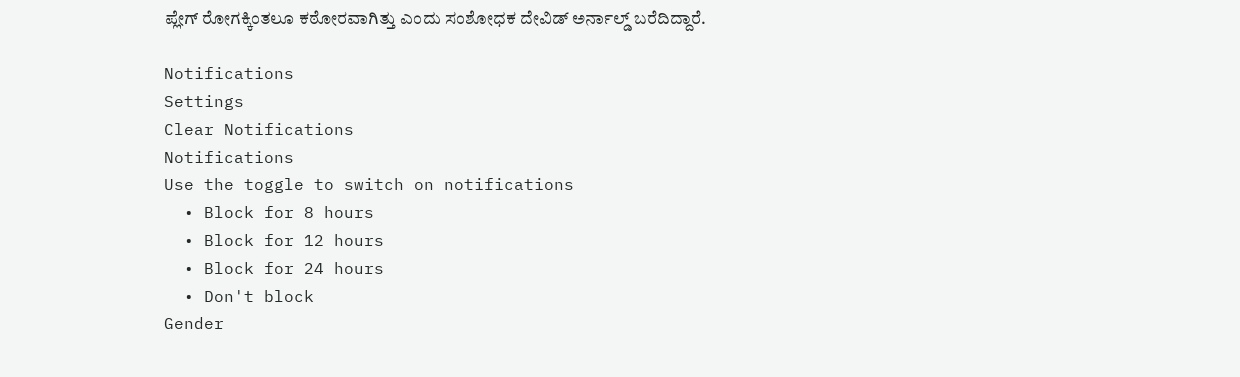ಪ್ಲೇಗ್ ರೋಗಕ್ಕಿಂತಲೂ ಕಠೋರವಾಗಿತ್ತು ಎಂದು ಸಂಶೋಧಕ ದೇವಿಡ್ ಅರ್ನಾಲ್ಡ್ ಬರೆದಿದ್ದಾರೆ.

Notifications
Settings
Clear Notifications
Notifications
Use the toggle to switch on notifications
  • Block for 8 hours
  • Block for 12 hours
  • Block for 24 hours
  • Don't block
Gender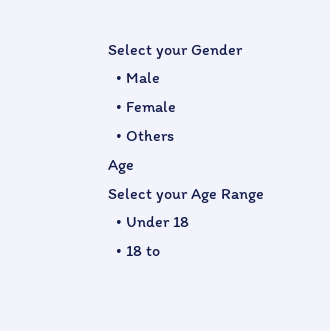Select your Gender
  • Male
  • Female
  • Others
Age
Select your Age Range
  • Under 18
  • 18 to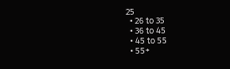25
  • 26 to 35
  • 36 to 45
  • 45 to 55
  • 55+